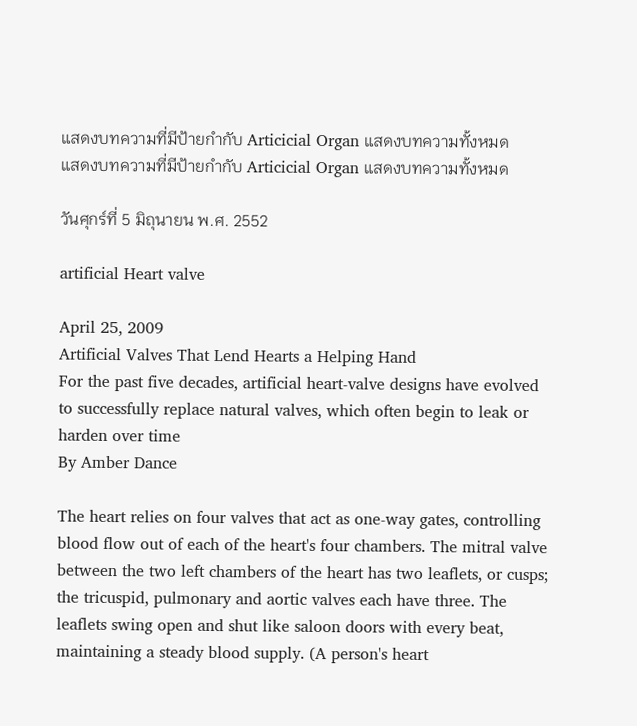แสดงบทความที่มีป้ายกำกับ Articicial Organ แสดงบทความทั้งหมด
แสดงบทความที่มีป้ายกำกับ Articicial Organ แสดงบทความทั้งหมด

วันศุกร์ที่ 5 มิถุนายน พ.ศ. 2552

artificial Heart valve

April 25, 2009
Artificial Valves That Lend Hearts a Helping Hand
For the past five decades, artificial heart-valve designs have evolved to successfully replace natural valves, which often begin to leak or harden over time
By Amber Dance

The heart relies on four valves that act as one-way gates, controlling blood flow out of each of the heart's four chambers. The mitral valve between the two left chambers of the heart has two leaflets, or cusps; the tricuspid, pulmonary and aortic valves each have three. The leaflets swing open and shut like saloon doors with every beat, maintaining a steady blood supply. (A person's heart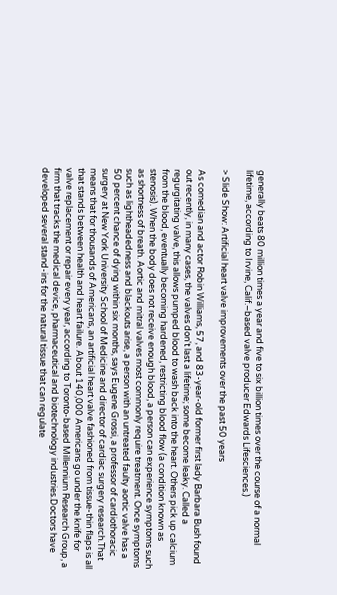generally beats 80 million times a year and five to six billion times over the course of a normal lifetime, according to Irvine, Calif.–based valve producer Edwards Lifesciences.)

> Slide Show: Artificial heart valve improvements over the past 50 years

As comedian and actor Robin Williams, 57, and 83-year-old former first lady Barbara Bush found out recently, in many cases, the valves don't last a lifetime; some become leaky. Called a regurgitating valve, this allows pumped blood to wash back into the heart. Others pick up calcium from the blood, eventually becoming hardened, restricting blood flow (a condition known as stenosis). When the body does not receive enough blood, a person can experience symptoms such as shortness of breath. Aortic and mitral valves most commonly require treatment. Once symptoms such as lightheadedness and blackouts arise, a person with an untreated faulty aortic valve has a 50 percent chance of dying within six months, says Eugene Grossi, a professor of cardiothoracic surgery at New York University School of Medicine and director of cardiac surgery research.That means that for thousands of Americans, an artificial heart valve fashioned from tissue-thin flaps is all that stands between health and heart failure. About 140,000 Americans go under the knife for valve replacement or repair every year, according to Toronto-based Millennium Research Group, a firm that tracks the medical device, pharmaceutical and biotechnology industries.Doctors have developed several stand-ins for the natural tissue that can regulate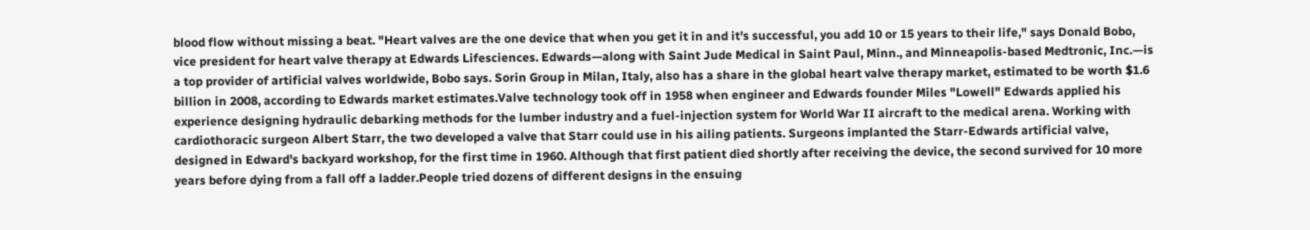blood flow without missing a beat. "Heart valves are the one device that when you get it in and it's successful, you add 10 or 15 years to their life," says Donald Bobo, vice president for heart valve therapy at Edwards Lifesciences. Edwards—along with Saint Jude Medical in Saint Paul, Minn., and Minneapolis-based Medtronic, Inc.—is a top provider of artificial valves worldwide, Bobo says. Sorin Group in Milan, Italy, also has a share in the global heart valve therapy market, estimated to be worth $1.6 billion in 2008, according to Edwards market estimates.Valve technology took off in 1958 when engineer and Edwards founder Miles "Lowell" Edwards applied his experience designing hydraulic debarking methods for the lumber industry and a fuel-injection system for World War II aircraft to the medical arena. Working with cardiothoracic surgeon Albert Starr, the two developed a valve that Starr could use in his ailing patients. Surgeons implanted the Starr-Edwards artificial valve, designed in Edward's backyard workshop, for the first time in 1960. Although that first patient died shortly after receiving the device, the second survived for 10 more years before dying from a fall off a ladder.People tried dozens of different designs in the ensuing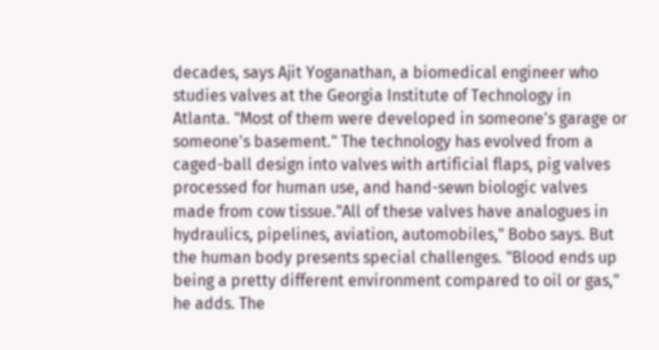decades, says Ajit Yoganathan, a biomedical engineer who studies valves at the Georgia Institute of Technology in Atlanta. "Most of them were developed in someone's garage or someone's basement." The technology has evolved from a caged-ball design into valves with artificial flaps, pig valves processed for human use, and hand-sewn biologic valves made from cow tissue."All of these valves have analogues in hydraulics, pipelines, aviation, automobiles," Bobo says. But the human body presents special challenges. "Blood ends up being a pretty different environment compared to oil or gas," he adds. The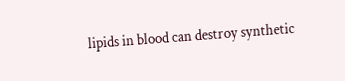lipids in blood can destroy synthetic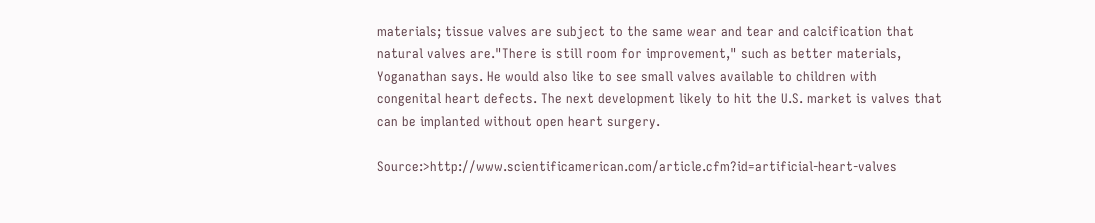materials; tissue valves are subject to the same wear and tear and calcification that natural valves are."There is still room for improvement," such as better materials, Yoganathan says. He would also like to see small valves available to children with congenital heart defects. The next development likely to hit the U.S. market is valves that can be implanted without open heart surgery.

Source:>http://www.scientificamerican.com/article.cfm?id=artificial-heart-valves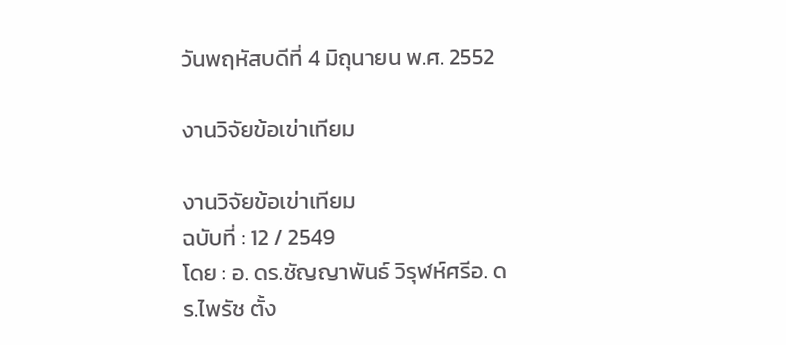วันพฤหัสบดีที่ 4 มิถุนายน พ.ศ. 2552

งานวิจัยข้อเข่าเทียม

งานวิจัยข้อเข่าเทียม
ฉบับที่ : 12 / 2549
โดย : อ. ดร.ชัญญาพันธ์ วิรุฬห์ศรีอ. ดร.ไพรัช ตั้ง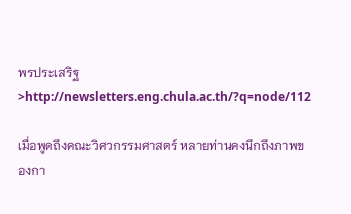พรประเสริฐ
>http://newsletters.eng.chula.ac.th/?q=node/112

เมื่อพูดถึงคณะวิศวกรรมศาสตร์ หลายท่านคงนึกถึงภาพของกา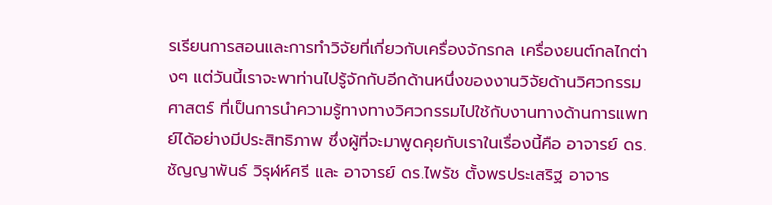รเรียนการสอนและการทำวิจัยที่เกี่ยวกับเครื่องจักรกล เครื่องยนต์กลไกต่างๆ แต่วันนี้เราจะพาท่านไปรู้จักกับอีกด้านหนึ่งของงานวิจัยด้านวิศวกรรมศาสตร์ ที่เป็นการนำความรู้ทางทางวิศวกรรมไปใช้กับงานทางด้านการแพทย์ได้อย่างมีประสิทธิภาพ ซึ่งผู้ที่จะมาพูดคุยกับเราในเรื่องนี้คือ อาจารย์ ดร.ชัญญาพันธ์ วิรุฬห์ศรี และ อาจารย์ ดร.ไพรัช ตั้งพรประเสริฐ อาจาร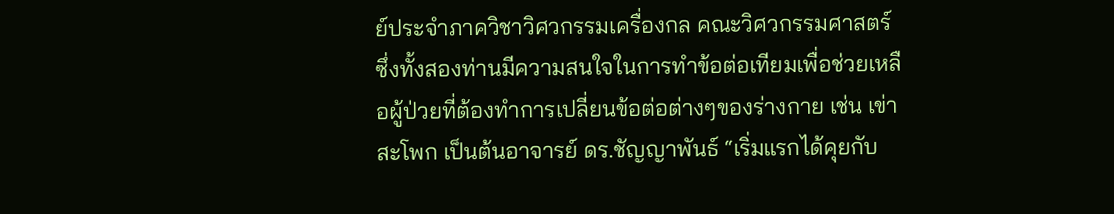ย์ประจำภาควิชาวิศวกรรมเครื่องกล คณะวิศวกรรมศาสตร์ ซึ่งทั้งสองท่านมีความสนใจในการทำข้อต่อเทียมเพื่อช่วยเหลือผู้ป่วยที่ต้องทำการเปลี่ยนข้อต่อต่างๆของร่างกาย เช่น เข่า สะโพก เป็นต้นอาจารย์ ดร.ชัญญาพันธ์ “เริ่มแรกได้คุยกับ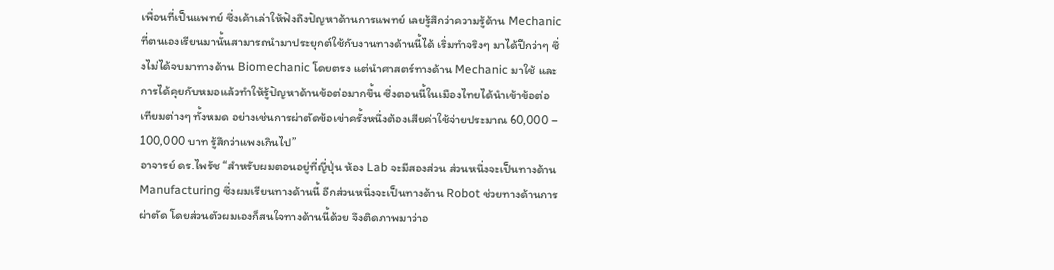เพื่อนที่เป็นแพทย์ ซึ่งเค้าเล่าให้ฟังถึงปัญหาด้านการแพทย์ เลยรู้สึกว่าความรู้ด้าน Mechanic ที่ตนเองเรียนมานั้นสามารถนำมาประยุกต์ใช้กับงานทางด้านนี้ได้ เริ่มทำจริงๆ มาได้ปีกว่าๆ ซึ่งไม่ได้จบมาทางด้าน Biomechanic โดยตรง แต่นำศาสตร์ทางด้าน Mechanic มาใช้ และการได้คุยกับหมอแล้วทำให้รู้ปัญหาด้านข้อต่อมากขึ้น ซึ่งตอนนี้ในเมืองไทยได้นำเข้าข้อต่อเทียมต่างๆ ทั้งหมด อย่างเช่นการผ่าตัดข้อเข่าครั้งหนึ่งต้องเสียค่าใช้จ่ายประมาณ 60,000 – 100,000 บาท รู้สึกว่าแพงเกินไป”
อาจารย์ ดร.ไพรัช “สำหรับผมตอนอยู่ที่ญี่ปุ่น ห้อง Lab จะมีสองส่วน ส่วนหนึ่งจะเป็นทางด้าน Manufacturing ซึ่งผมเรียนทางด้านนี้ อีกส่วนหนึ่งจะเป็นทางด้าน Robot ช่วยทางด้านการผ่าตัด โดยส่วนตัวผมเองก็สนใจทางด้านนี้ด้วย จึงติดภาพมาว่าอ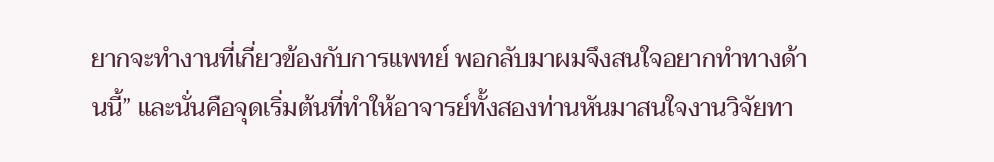ยากจะทำงานที่เกี่ยวข้องกับการแพทย์ พอกลับมาผมจึงสนใจอยากทำทางด้านนี้” และนั่นคือจุดเริ่มต้นที่ทำให้อาจารย์ทั้งสองท่านหันมาสนใจงานวิจัยทา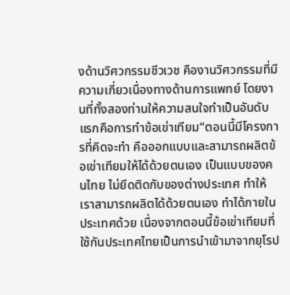งด้านวิศวกรรมชีวเวช คืองานวิศวกรรมที่มีความเกี่ยวเนื่องทางด้านการแพทย์ โดยงานที่ทั้งสองท่านให้ความสนใจทำเป็นอันดับแรกคือการทำข้อเข่าเทียม“ตอนนี้มีโครงการที่คิดจะทำ คือออกแบบและสามารถผลิตข้อเข่าเทียมให้ได้ด้วยตนเอง เป็นแบบของคนไทย ไม่ยึดติดกับของต่างประเทศ ทำให้เราสามารถผลิตได้ด้วยตนเอง ทำได้ภายในประเทศด้วย เนื่องจากตอนนี้ข้อเข่าเทียมที่ใช้กันประเทศไทยเป็นการนำเข้ามาจากยุโรป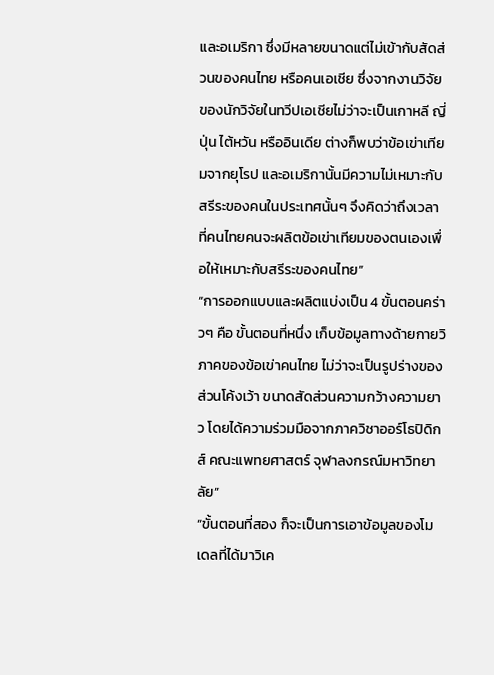และอเมริกา ซึ่งมีหลายขนาดแต่ไม่เข้ากับสัดส่วนของคนไทย หรือคนเอเชีย ซึ่งจากงานวิจัยของนักวิจัยในทวีปเอเชียไม่ว่าจะเป็นเกาหลี ญี่ปุ่น ไต้หวัน หรืออินเดีย ต่างก็พบว่าข้อเข่าเทียมจากยุโรป และอเมริกานั้นมีความไม่เหมาะกับสรีระของคนในประเทศนั้นๆ จึงคิดว่าถึงเวลาที่คนไทยคนจะผลิตข้อเข่าเทียมของตนเองเพื่อให้เหมาะกับสรีระของคนไทย”
“การออกแบบและผลิตแบ่งเป็น 4 ขั้นตอนคร่าวๆ คือ ขั้นตอนที่หนึ่ง เก็บข้อมูลทางด้ายกายวิภาคของข้อเข่าคนไทย ไม่ว่าจะเป็นรูปร่างของส่วนโค้งเว้า ขนาดสัดส่วนความกว้างความยาว โดยได้ความร่วมมือจากภาควิชาออร์โธปิดิกส์ คณะแพทยศาสตร์ จุฬาลงกรณ์มหาวิทยาลัย”
“ขั้นตอนที่สอง ก็จะเป็นการเอาข้อมูลของโมเดลที่ได้มาวิเค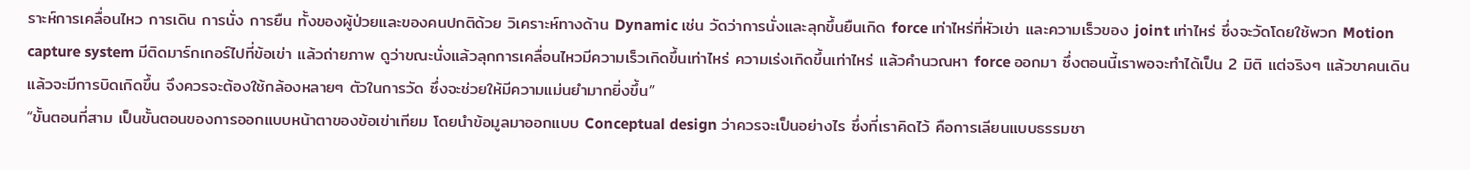ราะห์การเคลื่อนไหว การเดิน การนั่ง การยืน ทั้งของผู้ป่วยและของคนปกติด้วย วิเคราะห์ทางด้าน Dynamic เช่น วัดว่าการนั่งและลุกขึ้นยืนเกิด force เท่าไหร่ที่หัวเข่า และความเร็วของ joint เท่าไหร่ ซึ่งจะวัดโดยใช้พวก Motion capture system มีติดมาร์กเกอร์ไปที่ข้อเข่า แล้วถ่ายภาพ ดูว่าขณะนั่งแล้วลุกการเคลื่อนไหวมีความเร็วเกิดขึ้นเท่าไหร่ ความเร่งเกิดขึ้นเท่าไหร่ แล้วคำนวณหา force ออกมา ซึ่งตอนนี้เราพอจะทำได้เป็น 2 มิติ แต่จริงๆ แล้วขาคนเดินแล้วจะมีการบิดเกิดขึ้น จึงควรจะต้องใช้กล้องหลายๆ ตัวในการวัด ซึ่งจะช่วยให้มีความแม่นยำมากยิ่งขึ้น”
“ขั้นตอนที่สาม เป็นขั้นตอนของการออกแบบหน้าตาของข้อเข่าเทียม โดยนำข้อมูลมาออกแบบ Conceptual design ว่าควรจะเป็นอย่างไร ซึ่งที่เราคิดไว้ คือการเลียนแบบธรรมชา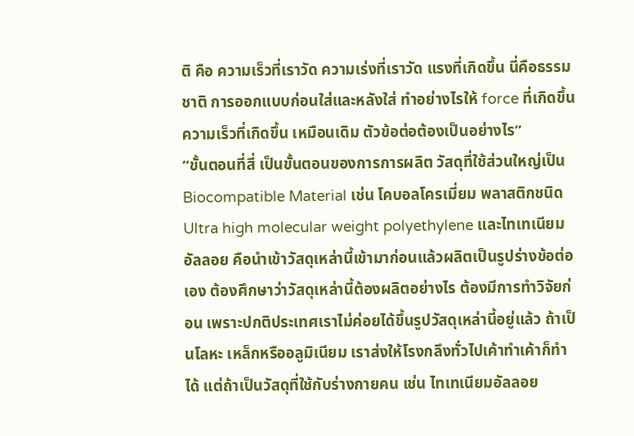ติ คือ ความเร็วที่เราวัด ความเร่งที่เราวัด แรงที่เกิดขึ้น นี่คือธรรมชาติ การออกแบบก่อนใส่และหลังใส่ ทำอย่างไรให้ force ที่เกิดขึ้น ความเร็วที่เกิดขึ้น เหมือนเดิม ตัวข้อต่อต้องเป็นอย่างไร”
“ขั้นตอนที่สี่ เป็นขั้นตอนของการการผลิต วัสดุที่ใช้ส่วนใหญ่เป็น Biocompatible Material เช่น โคบอลโครเมี่ยม พลาสติกชนิด Ultra high molecular weight polyethylene และไทเทเนียมอัลลอย คือนำเข้าวัสดุเหล่านี้เข้ามาก่อนแล้วผลิตเป็นรูปร่างข้อต่อเอง ต้องศึกษาว่าวัสดุเหล่านี้ต้องผลิตอย่างไร ต้องมีการทำวิจัยก่อน เพราะปกติประเทศเราไม่ค่อยได้ขึ้นรูปวัสดุเหล่านี้อยู่แล้ว ถ้าเป็นโลหะ เหล็กหรืออลูมิเนียม เราส่งให้โรงกลึงทั่วไปเค้าทำเค้าก็ทำได้ แต่ถ้าเป็นวัสดุที่ใช้กับร่างกายคน เช่น ไทเทเนียมอัลลอย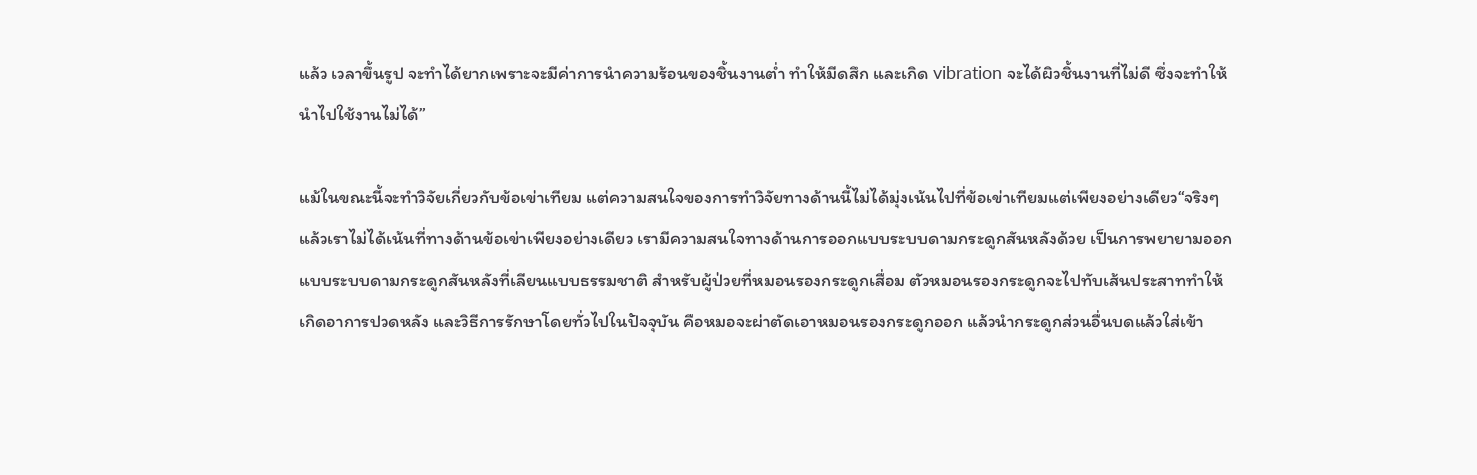แล้ว เวลาขึ้นรูป จะทำได้ยากเพราะจะมีค่าการนำความร้อนของชิ้นงานต่ำ ทำให้มีดสึก และเกิด vibration จะได้ผิวชิ้นงานที่ไม่ดี ซึ่งจะทำให้นำไปใช้งานไม่ได้”

แม้ในขณะนี้จะทำวิจัยเกี่ยวกับข้อเข่าเทียม แต่ความสนใจของการทำวิจัยทางด้านนี้ไม่ได้มุ่งเน้นไปที่ข้อเข่าเทียมแต่เพียงอย่างเดียว“จริงๆ แล้วเราไม่ได้เน้นที่ทางด้านข้อเข่าเพียงอย่างเดียว เรามีความสนใจทางด้านการออกแบบระบบดามกระดูกสันหลังด้วย เป็นการพยายามออกแบบระบบดามกระดูกสันหลังที่เลียนแบบธรรมชาติ สำหรับผู้ป่วยที่หมอนรองกระดูกเสื่อม ตัวหมอนรองกระดูกจะไปทับเส้นประสาททำให้เกิดอาการปวดหลัง และวิธีการรักษาโดยทั่วไปในปัจจุบัน คือหมอจะผ่าตัดเอาหมอนรองกระดูกออก แล้วนำกระดูกส่วนอื่นบดแล้วใส่เข้า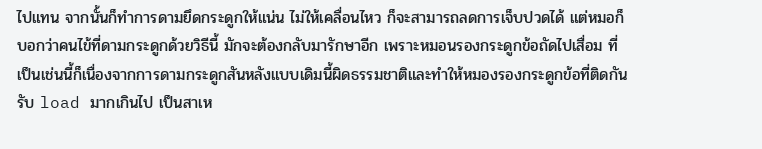ไปแทน จากนั้นก็ทำการดามยึดกระดูกให้แน่น ไม่ให้เคลื่อนไหว ก็จะสามารถลดการเจ็บปวดได้ แต่หมอก็บอกว่าคนไข้ที่ดามกระดูกด้วยวิธีนี้ มักจะต้องกลับมารักษาอีก เพราะหมอนรองกระดูกข้อถัดไปเสื่อม ที่เป็นเช่นนี้ก็เนื่องจากการดามกระดูกสันหลังแบบเดิมนี้ผิดธรรมชาติและทำให้หมองรองกระดูกข้อที่ติดกันรับ load มากเกินไป เป็นสาเห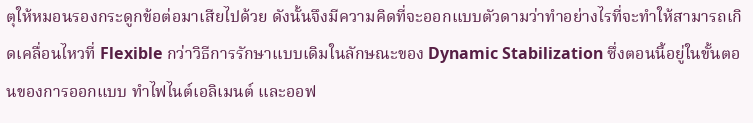ตุให้หมอนรองกระดูกข้อต่อมาเสียไปด้วย ดังนั้นจึงมีความคิดที่จะออกแบบตัวดามว่าทำอย่างไรที่จะทำให้สามารถเกิดเคลื่อนไหวที่ Flexible กว่าวิธีการรักษาแบบเดิมในลักษณะของ Dynamic Stabilization ซึ่งตอนนี้อยู่ในขั้นตอนของการออกแบบ ทำไฟไนต์เอลิเมนต์ และออฟ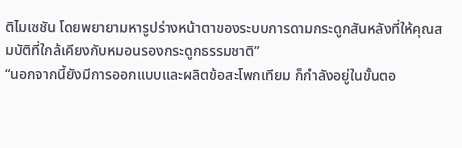ติไมเซชัน โดยพยายามหารูปร่างหน้าตาของระบบการดามกระดูกสันหลังที่ให้คุณสมบัติที่ใกล้เคียงกับหมอนรองกระดูกธรรมชาติ”
“นอกจากนี้ยังมีการออกแบบและผลิตข้อสะโพกเทียม ก็กำลังอยู่ในขั้นตอ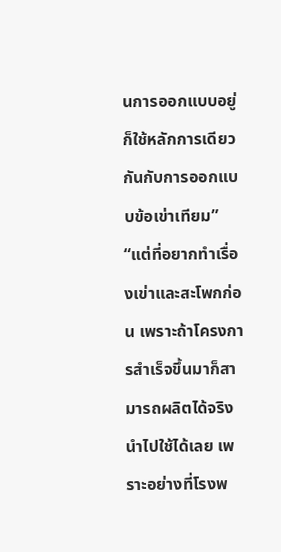นการออกแบบอยู่ ก็ใช้หลักการเดียวกันกับการออกแบบข้อเข่าเทียม”
“แต่ที่อยากทำเรื่องเข่าและสะโพกก่อน เพราะถ้าโครงการสำเร็จขึ้นมาก็สามารถผลิตได้จริง นำไปใช้ได้เลย เพราะอย่างที่โรงพ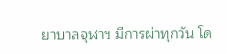ยาบาลจุฬาฯ มีการผ่าทุกวัน โด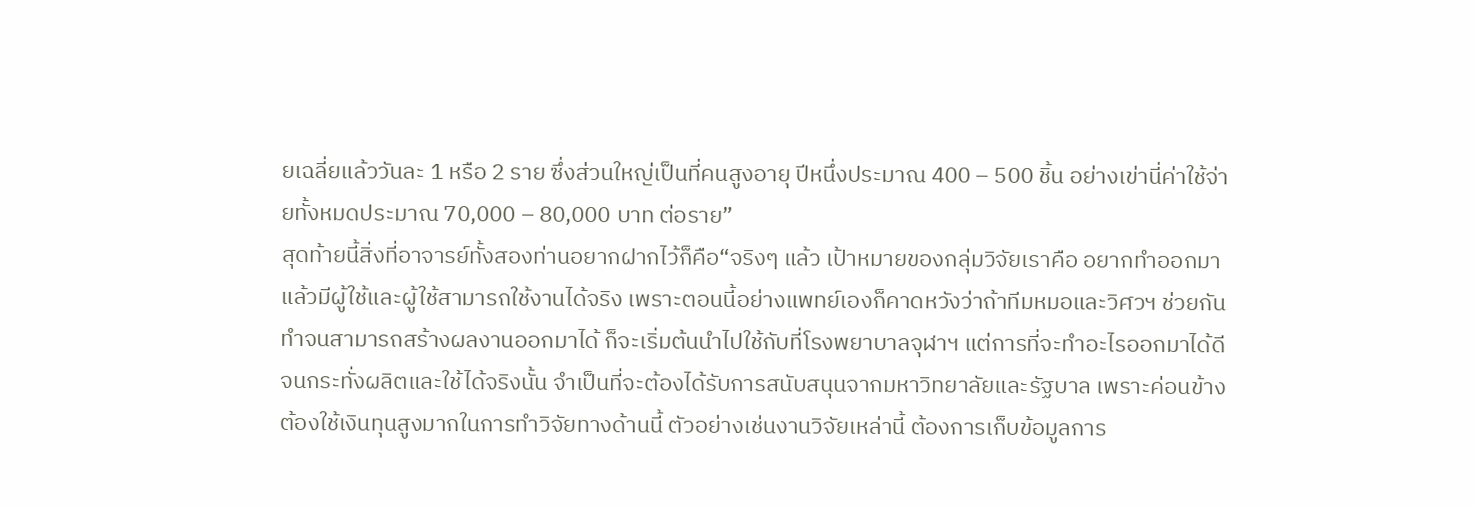ยเฉลี่ยแล้ววันละ 1 หรือ 2 ราย ซึ่งส่วนใหญ่เป็นที่คนสูงอายุ ปีหนึ่งประมาณ 400 – 500 ชิ้น อย่างเข่านี่ค่าใช้จ่ายทั้งหมดประมาณ 70,000 – 80,000 บาท ต่อราย”
สุดท้ายนี้สิ่งที่อาจารย์ทั้งสองท่านอยากฝากไว้ก็คือ“จริงๆ แล้ว เป้าหมายของกลุ่มวิจัยเราคือ อยากทำออกมาแล้วมีผู้ใช้และผู้ใช้สามารถใช้งานได้จริง เพราะตอนนี้อย่างแพทย์เองก็คาดหวังว่าถ้าทีมหมอและวิศวฯ ช่วยกันทำจนสามารถสร้างผลงานออกมาได้ ก็จะเริ่มต้นนำไปใช้กับที่โรงพยาบาลจุฬาฯ แต่การที่จะทำอะไรออกมาได้ดีจนกระทั่งผลิตและใช้ได้จริงนั้น จำเป็นที่จะต้องได้รับการสนับสนุนจากมหาวิทยาลัยและรัฐบาล เพราะค่อนข้างต้องใช้เงินทุนสูงมากในการทำวิจัยทางด้านนี้ ตัวอย่างเช่นงานวิจัยเหล่านี้ ต้องการเก็บข้อมูลการ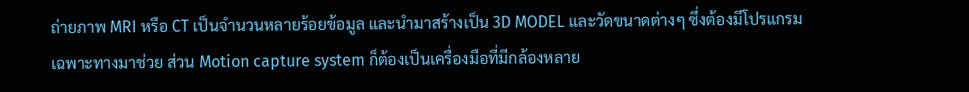ถ่ายภาพ MRI หรือ CT เป็นจำนวนหลายร้อยข้อมูล และนำมาสร้างเป็น 3D MODEL และวัดขนาดต่างๆ ซึ่งต้องมีโปรแกรมเฉพาะทางมาช่วย ส่วน Motion capture system ก็ต้องเป็นเครื่องมือที่มีกล้องหลาย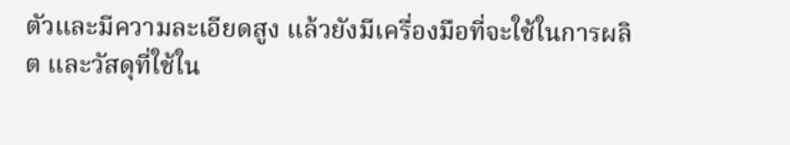ตัวและมีความละเอียดสูง แล้วยังมีเครื่องมือที่จะใช้ในการผลิต และวัสดุที่ใช้ใน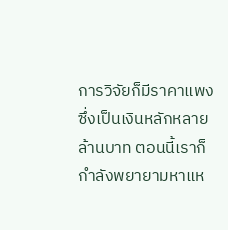การวิจัยก็มีราคาแพง ซึ่งเป็นเงินหลักหลายล้านบาท ตอนนี้เราก็กำลังพยายามหาแห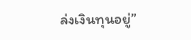ล่งเงินทุนอยู่”